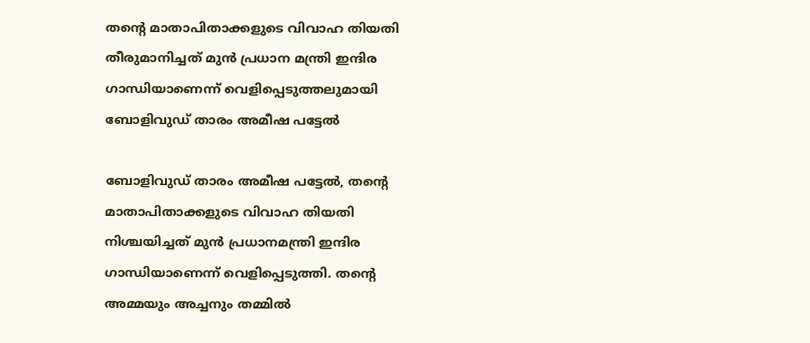തന്‍റെ മാതാപിതാക്കളുടെ വിവാഹ തിയതി തീരുമാനിച്ചത് മുൻ പ്രധാന മന്ത്രി ഇന്ദിര ഗാന്ധിയാണെന്ന് വെളിപ്പെടുത്തലുമായി ബോളിവുഡ് താരം അമീഷ പട്ടേൽ

ബോളിവുഡ് താരം അമീഷ പട്ടേൽ, തന്‍റെ മാതാപിതാക്കളുടെ വിവാഹ തിയതി നിശ്ചയിച്ചത് മുൻ പ്രധാനമന്ത്രി ഇന്ദിര ഗാന്ധിയാണെന്ന് വെളിപ്പെടുത്തി. തന്‍റെ അമ്മയും അച്ചനും തമ്മിൽ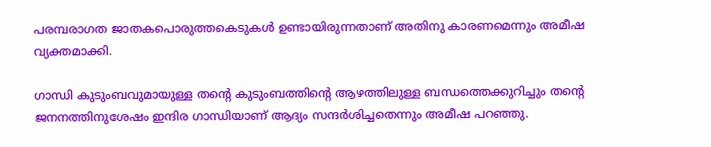പരമ്പരാഗത ജാതകപൊരുത്തകെടുകൾ ഉണ്ടായിരുന്നതാണ് അതിനു കാരണമെന്നും അമീഷ വ്യക്തമാക്കി.

ഗാന്ധി കുടുംബവുമായുള്ള തന്‍റെ കുടുംബത്തിന്‍റെ ആഴത്തിലുള്ള ബന്ധത്തെക്കുറിച്ചും തന്‍റെ ജനനത്തിനുശേഷം ഇന്ദിര ഗാന്ധിയാണ് ആദ്യം സന്ദർശിച്ചതെന്നും അമീഷ പറഞ്ഞു.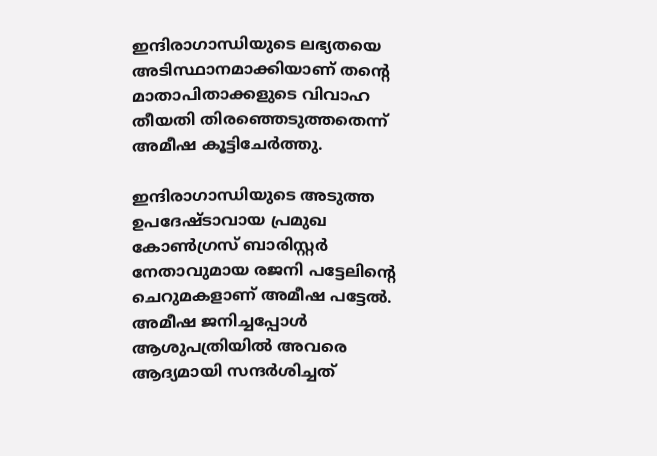ഇന്ദിരാഗാന്ധിയുടെ ലഭ്യതയെ അടിസ്ഥാനമാക്കിയാണ് തന്‍റെ മാതാപിതാക്കളുടെ വിവാഹ തീയതി തിരഞ്ഞെടുത്തതെന്ന് അമീഷ കൂട്ടിചേർത്തു.

ഇന്ദിരാഗാന്ധിയുടെ അടുത്ത ഉപദേഷ്ടാവായ പ്രമുഖ കോൺഗ്രസ് ബാരിസ്റ്റർ നേതാവുമായ രജനി പട്ടേലിന്‍റെ ചെറുമകളാണ് അമീഷ പട്ടേൽ. അമീഷ ജനിച്ചപ്പോൾ ആശുപത്രിയിൽ അവരെ ആദ്യമായി സന്ദർശിച്ചത്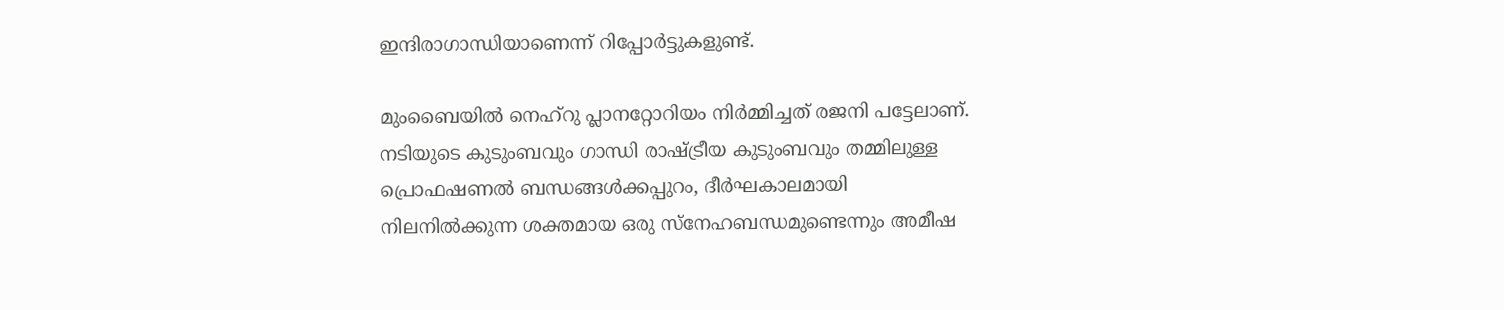ഇന്ദിരാഗാന്ധിയാണെന്ന് റിപ്പോർട്ടുകളുണ്ട്.

മുംബൈയിൽ നെഹ്‌റു പ്ലാനറ്റോറിയം നിർമ്മിച്ചത് രജനി പട്ടേലാണ്. നടിയുടെ കുടുംബവും ഗാന്ധി രാഷ്ട്രീയ കുടുംബവും തമ്മിലുള്ള പ്രൊഫഷണൽ ബന്ധങ്ങൾക്കപ്പുറം, ദീർഘകാലമായി നിലനിൽക്കുന്ന ശക്തമായ ഒരു സ്നേഹബന്ധമുണ്ടെന്നും അമീഷ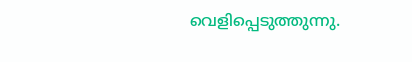വെളിപ്പെടുത്തുന്നു.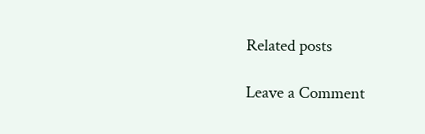Related posts

Leave a Comment